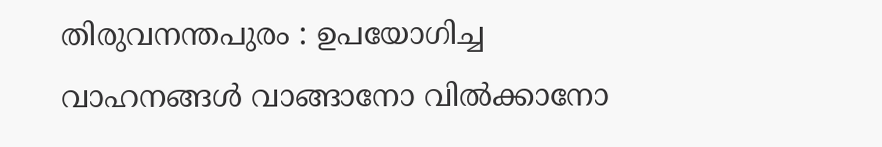തിരുവനന്തപുരം : ഉപയോഗിച്ച വാഹനങ്ങൾ വാങ്ങാനോ വിൽക്കാനോ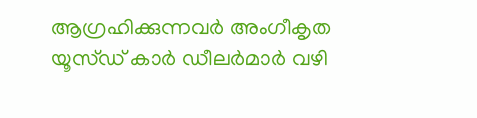ആഗ്രഹിക്കുന്നവർ അംഗീകൃത യൂസ്ഡ് കാർ ഡീലർമാർ വഴി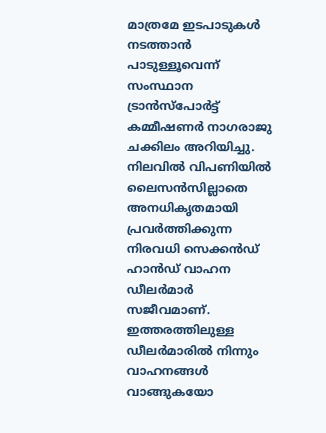മാത്രമേ ഇടപാടുകൾ നടത്താൻ പാടുള്ളൂവെന്ന് സംസ്ഥാന ട്രാൻസ്പോർട്ട് കമ്മീഷണർ നാഗരാജു ചക്കിലം അറിയിച്ചു. നിലവിൽ വിപണിയിൽ ലൈസൻസില്ലാതെ അനധികൃതമായി പ്രവർത്തിക്കുന്ന നിരവധി സെക്കൻഡ് ഹാൻഡ് വാഹന ഡീലർമാർ സജീവമാണ്. ഇത്തരത്തിലുള്ള ഡീലർമാരിൽ നിന്നും വാഹനങ്ങൾ വാങ്ങുകയോ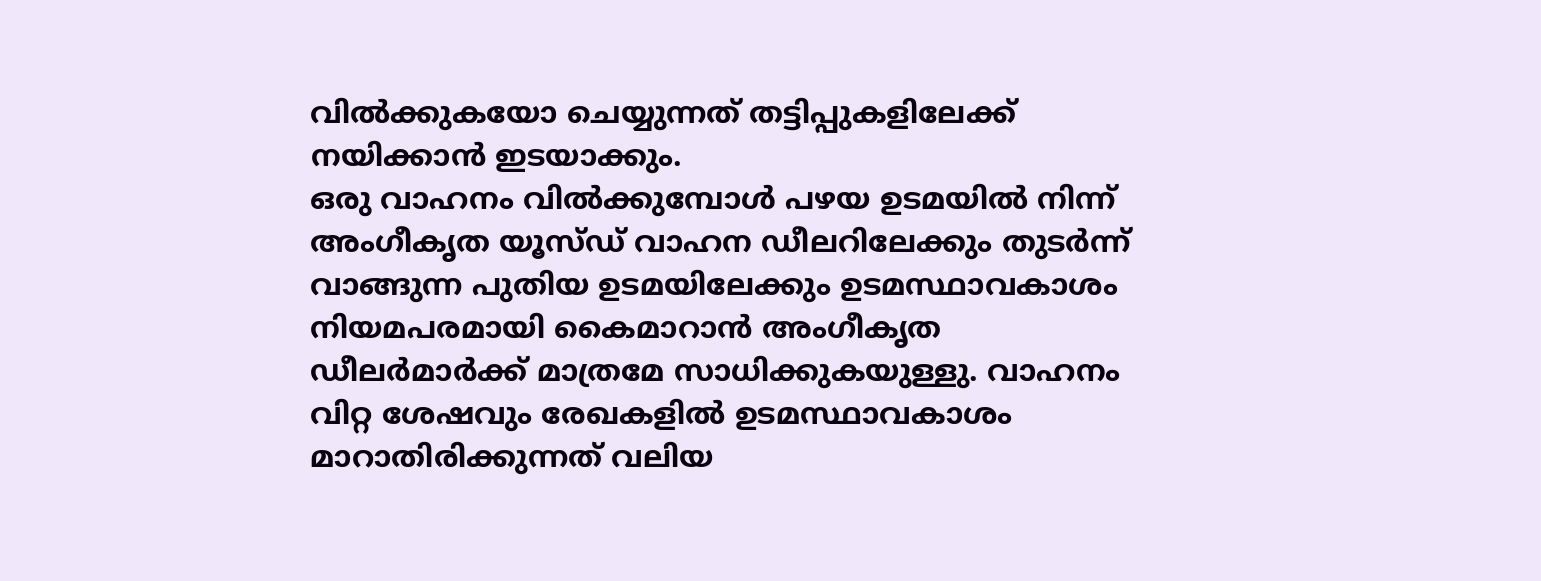വിൽക്കുകയോ ചെയ്യുന്നത് തട്ടിപ്പുകളിലേക്ക് നയിക്കാൻ ഇടയാക്കും.
ഒരു വാഹനം വിൽക്കുമ്പോൾ പഴയ ഉടമയിൽ നിന്ന് അംഗീകൃത യൂസ്ഡ് വാഹന ഡീലറിലേക്കും തുടർന്ന് വാങ്ങുന്ന പുതിയ ഉടമയിലേക്കും ഉടമസ്ഥാവകാശം നിയമപരമായി കൈമാറാൻ അംഗീകൃത ഡീലർമാർക്ക് മാത്രമേ സാധിക്കുകയുള്ളു. വാഹനം വിറ്റ ശേഷവും രേഖകളിൽ ഉടമസ്ഥാവകാശം മാറാതിരിക്കുന്നത് വലിയ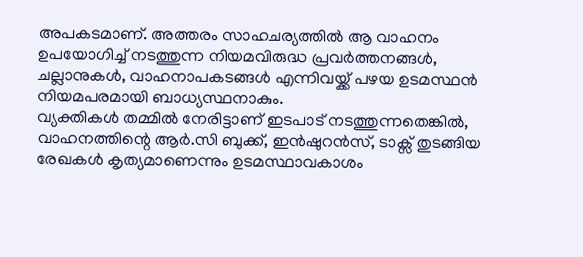അപകടമാണ്. അത്തരം സാഹചര്യത്തിൽ ആ വാഹനം ഉപയോഗിച്ച് നടത്തുന്ന നിയമവിരുദ്ധ പ്രവർത്തനങ്ങൾ, ചല്ലാനുകൾ, വാഹനാപകടങ്ങൾ എന്നിവയ്ക്ക് പഴയ ഉടമസ്ഥൻ നിയമപരമായി ബാധ്യസ്ഥനാകും.
വ്യക്തികൾ തമ്മിൽ നേരിട്ടാണ് ഇടപാട് നടത്തുന്നതെങ്കിൽ, വാഹനത്തിന്റെ ആർ.സി ബുക്ക്, ഇൻഷുറൻസ്, ടാക്സ് തുടങ്ങിയ രേഖകൾ കൃത്യമാണെന്നും ഉടമസ്ഥാവകാശം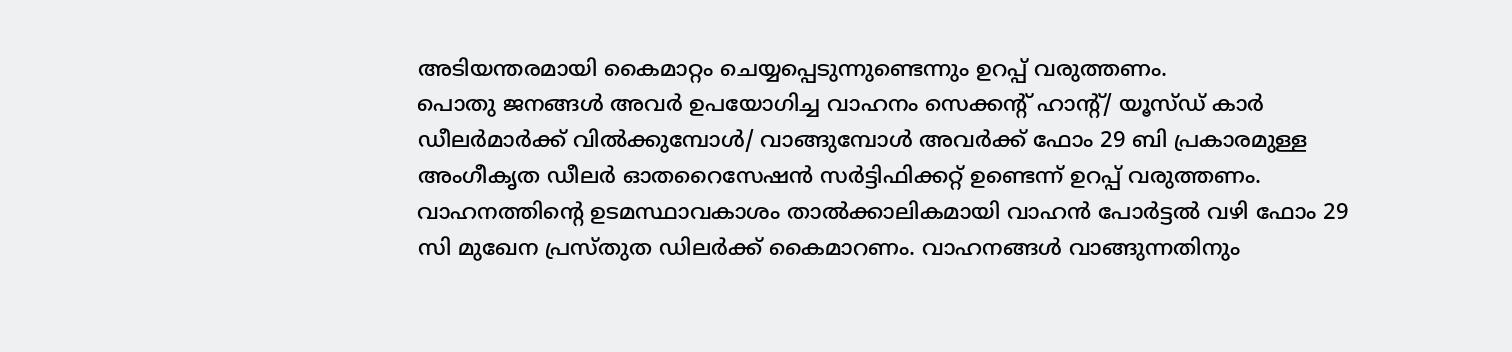അടിയന്തരമായി കൈമാറ്റം ചെയ്യപ്പെടുന്നുണ്ടെന്നും ഉറപ്പ് വരുത്തണം.
പൊതു ജനങ്ങൾ അവർ ഉപയോഗിച്ച വാഹനം സെക്കന്റ് ഹാന്റ്/ യൂസ്ഡ് കാർ ഡീലർമാർക്ക് വിൽക്കുമ്പോൾ/ വാങ്ങുമ്പോൾ അവർക്ക് ഫോം 29 ബി പ്രകാരമുള്ള അംഗീകൃത ഡീലർ ഓതറൈസേഷൻ സർട്ടിഫിക്കറ്റ് ഉണ്ടെന്ന് ഉറപ്പ് വരുത്തണം. വാഹനത്തിന്റെ ഉടമസ്ഥാവകാശം താൽക്കാലികമായി വാഹൻ പോർട്ടൽ വഴി ഫോം 29 സി മുഖേന പ്രസ്തുത ഡിലർക്ക് കൈമാറണം. വാഹനങ്ങൾ വാങ്ങുന്നതിനും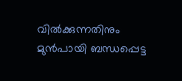വിൽക്കുന്നതിനും മുൻപായി ബന്ധപ്പെട്ട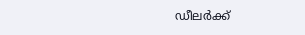ഡീലർക്ക്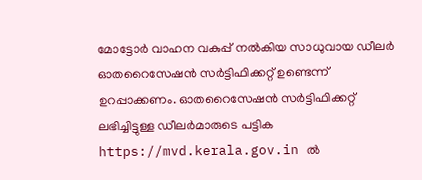മോട്ടോർ വാഹന വകുപ്പ് നൽകിയ സാധുവായ ഡീലർ ഓതറൈസേഷൻ സർട്ടിഫിക്കറ്റ് ഉണ്ടെന്ന് ഉറപ്പാക്കണം. ഓതറൈസേഷൻ സർട്ടിഫിക്കറ്റ് ലഭിച്ചിട്ടുള്ള ഡീലർമാരുടെ പട്ടിക https://mvd.kerala.gov.in ൽ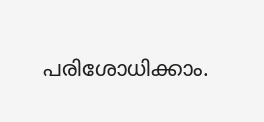പരിശോധിക്കാം.